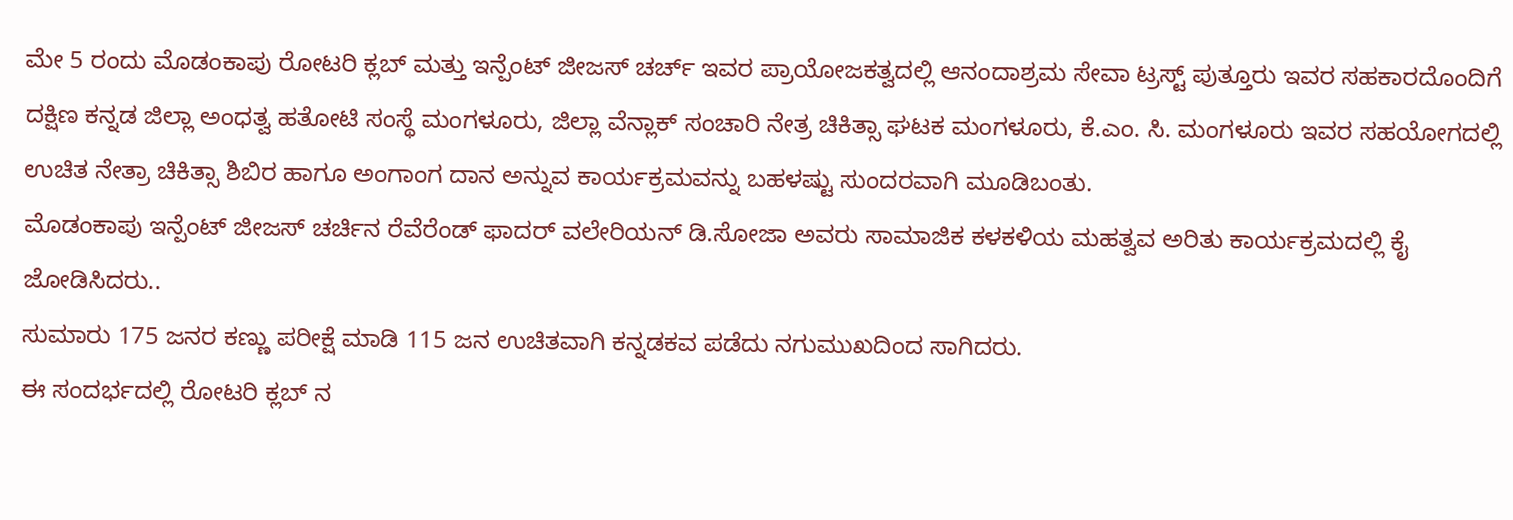ಮೇ 5 ರಂದು ಮೊಡಂಕಾಪು ರೋಟರಿ ಕ್ಲಬ್ ಮತ್ತು ಇನ್ಪೆಂಟ್ ಜೀಜಸ್ ಚರ್ಚ್ ಇವರ ಪ್ರಾಯೋಜಕತ್ವದಲ್ಲಿ ಆನಂದಾಶ್ರಮ ಸೇವಾ ಟ್ರಸ್ಟ್ ಪುತ್ತೂರು ಇವರ ಸಹಕಾರದೊಂದಿಗೆ ದಕ್ಷಿಣ ಕನ್ನಡ ಜಿಲ್ಲಾ ಅಂಧತ್ವ ಹತೋಟಿ ಸಂಸ್ಥೆ ಮಂಗಳೂರು, ಜಿಲ್ಲಾ ವೆನ್ಲಾಕ್ ಸಂಚಾರಿ ನೇತ್ರ ಚಿಕಿತ್ಸಾ ಘಟಕ ಮಂಗಳೂರು, ಕೆ.ಎಂ. ಸಿ. ಮಂಗಳೂರು ಇವರ ಸಹಯೋಗದಲ್ಲಿ ಉಚಿತ ನೇತ್ರಾ ಚಿಕಿತ್ಸಾ ಶಿಬಿರ ಹಾಗೂ ಅಂಗಾಂಗ ದಾನ ಅನ್ನುವ ಕಾರ್ಯಕ್ರಮವನ್ನು ಬಹಳಷ್ಟು ಸುಂದರವಾಗಿ ಮೂಡಿಬಂತು.
ಮೊಡಂಕಾಪು ಇನ್ಪೆಂಟ್ ಜೀಜಸ್ ಚರ್ಚಿನ ರೆವೆರೆಂಡ್ ಫಾದರ್ ವಲೇರಿಯನ್ ಡಿ.ಸೋಜಾ ಅವರು ಸಾಮಾಜಿಕ ಕಳಕಳಿಯ ಮಹತ್ವವ ಅರಿತು ಕಾರ್ಯಕ್ರಮದಲ್ಲಿ ಕೈ ಜೋಡಿಸಿದರು..
ಸುಮಾರು 175 ಜನರ ಕಣ್ಣು ಪರೀಕ್ಷೆ ಮಾಡಿ 115 ಜನ ಉಚಿತವಾಗಿ ಕನ್ನಡಕವ ಪಡೆದು ನಗುಮುಖದಿಂದ ಸಾಗಿದರು.
ಈ ಸಂದರ್ಭದಲ್ಲಿ ರೋಟರಿ ಕ್ಲಬ್ ನ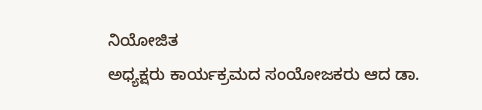ನಿಯೋಜಿತ
ಅಧ್ಯಕ್ಷರು ಕಾರ್ಯಕ್ರಮದ ಸಂಯೋಜಕರು ಆದ ಡಾ.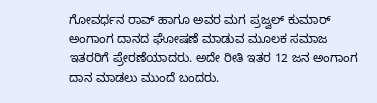ಗೋವರ್ಧನ ರಾವ್ ಹಾಗೂ ಅವರ ಮಗ ಪ್ರಜ್ವಲ್ ಕುಮಾರ್ ಅಂಗಾಂಗ ದಾನದ ಘೋಷಣೆ ಮಾಡುವ ಮೂಲಕ ಸಮಾಜ ಇತರರಿಗೆ ಪ್ರೇರಣೆಯಾದರು. ಅದೇ ರೀತಿ ಇತರ 12 ಜನ ಅಂಗಾಂಗ ದಾನ ಮಾಡಲು ಮುಂದೆ ಬಂದರು.